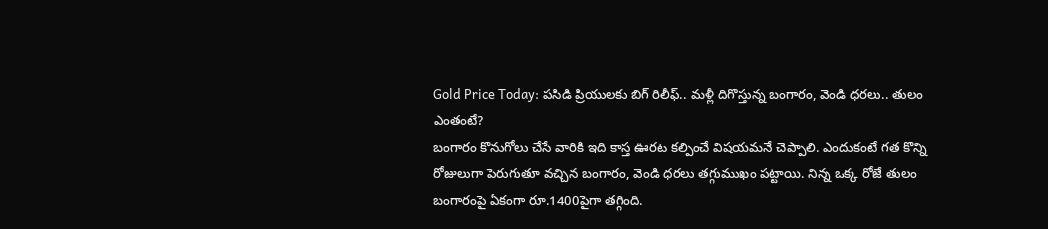Gold Price Today: పసిడి ప్రియులకు బిగ్ రిలీఫ్.. మళ్లీ దిగొస్తున్న బంగారం, వెండి ధరలు.. తులం ఎంతంటే?
బంగారం కొనుగోలు చేసే వారికి ఇది కాస్త ఊరట కల్పించే విషయమనే చెప్పాలి. ఎందుకంటే గత కొన్ని రోజులుగా పెరుగుతూ వచ్చిన బంగారం, వెండి ధరలు తగ్గుముఖం పట్టాయి. నిన్న ఒక్క రోజే తులం బంగారంపై ఏకంగా రూ.1400పైగా తగ్గింది.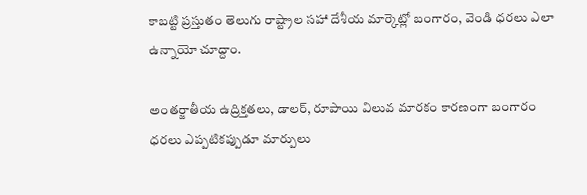కాబట్టి ప్రస్తుతం తెలుగు రాష్ట్రాల సహా దేశీయ మార్కెట్లో బంగారం, వెండి ధరలు ఎలా ఉన్నాయో చూద్దాం.

అంతర్జాతీయ ఉద్రిక్తతలు, డాలర్, రూపాయి విలువ మారకం కారణంగా బంగారం ధరలు ఎప్పటికప్పుడూ మార్పులు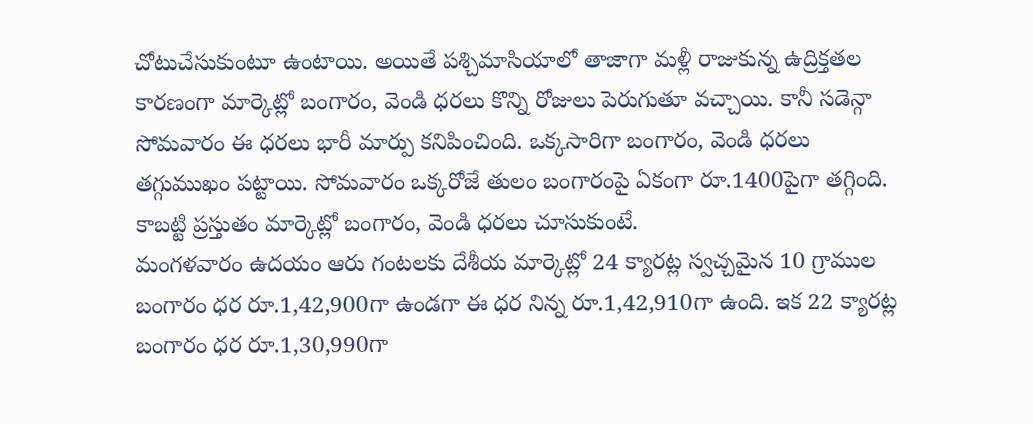చోటుచేసుకుంటూ ఉంటాయి. అయితే పశ్చిమాసియాలో తాజాగా మళ్లీ రాజుకున్న ఉద్రిక్తతల కారణంగా మార్కెట్లో బంగారం, వెండి ధరలు కొన్ని రోజులు పెరుగుతూ వచ్చాయి. కానీ సడెన్గా సోమవారం ఈ ధరలు భారీ మార్పు కనిపించింది. ఒక్కసారిగా బంగారం, వెండి ధరలు తగ్గుముఖం పట్టాయి. సోమవారం ఒక్కరోజే తులం బంగారంపై ఏకంగా రూ.1400పైగా తగ్గింది. కాబట్టి ప్రస్తుతం మార్కెట్లో బంగారం, వెండి ధరలు చూసుకుంటే.
మంగళవారం ఉదయం ఆరు గంటలకు దేశీయ మార్కెట్లో 24 క్యారట్ల స్వచ్చమైన 10 గ్రాముల బంగారం ధర రూ.1,42,900గా ఉండగా ఈ ధర నిన్న రూ.1,42,910గా ఉంది. ఇక 22 క్యారట్ల బంగారం ధర రూ.1,30,990గా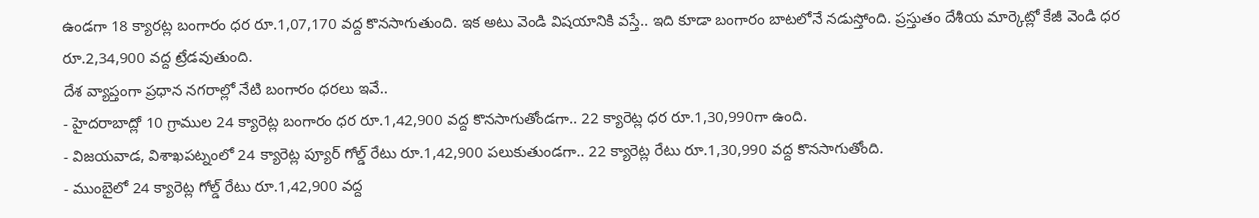ఉండగా 18 క్యారట్ల బంగారం ధర రూ.1,07,170 వద్ద కొనసాగుతుంది. ఇక అటు వెండి విషయానికి వస్తే.. ఇది కూడా బంగారం బాటలోనే నడుస్తోంది. ప్రస్తుతం దేశీయ మార్కెట్లో కేజీ వెండి ధర రూ.2,34,900 వద్ద ట్రేడవుతుంది.
దేశ వ్యాప్తంగా ప్రధాన నగరాల్లో నేటి బంగారం ధరలు ఇవే..
- హైదరాబాద్లో 10 గ్రాముల 24 క్యారెట్ల బంగారం ధర రూ.1,42,900 వద్ద కొనసాగుతోండగా.. 22 క్యారెట్ల ధర రూ.1,30,990గా ఉంది.
- విజయవాడ, విశాఖపట్నంలో 24 క్యారెట్ల ప్యూర్ గోల్డ్ రేటు రూ.1,42,900 పలుకుతుండగా.. 22 క్యారెట్ల రేటు రూ.1,30,990 వద్ద కొనసాగుతోంది.
- ముంబైలో 24 క్యారెట్ల గోల్డ్ రేటు రూ.1,42,900 వద్ద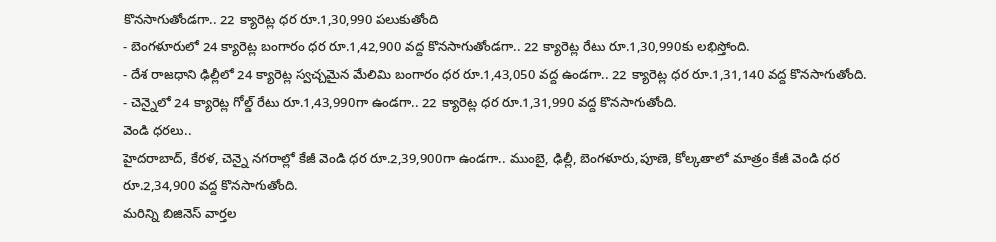కొనసాగుతోండగా.. 22 క్యారెట్ల ధర రూ.1,30,990 పలుకుతోంది
- బెంగళూరులో 24 క్యారెట్ల బంగారం ధర రూ.1,42,900 వద్ద కొనసాగుతోండగా.. 22 క్యారెట్ల రేటు రూ.1,30,990కు లభిస్తోంది.
- దేశ రాజధాని ఢిల్లీలో 24 క్యారెట్ల స్వచ్చమైన మేలిమి బంగారం ధర రూ.1,43,050 వద్ద ఉండగా.. 22 క్యారెట్ల ధర రూ.1,31,140 వద్ద కొనసాగుతోంది.
- చెన్నైలో 24 క్యారెట్ల గోల్డ్ రేటు రూ.1,43,990గా ఉండగా.. 22 క్యారెట్ల ధర రూ.1,31,990 వద్ద కొనసాగుతోంది.
వెండి ధరలు..
హైదరాబాద్, కేరళ, చెన్నై నగరాల్లో కేజీ వెండి ధర రూ.2,39,900గా ఉండగా.. ముంబై, ఢిల్లీ, బెంగళూరు,పూణె, కోల్కతాలో మాత్రం కేజీ వెండి ధర రూ.2,34,900 వద్ద కొనసాగుతోంది.
మరిన్ని బిజినెస్ వార్తల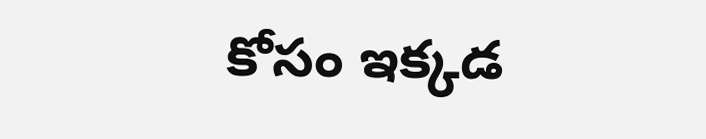కోసం ఇక్కడ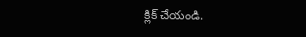క్లిక్ చేయండి.